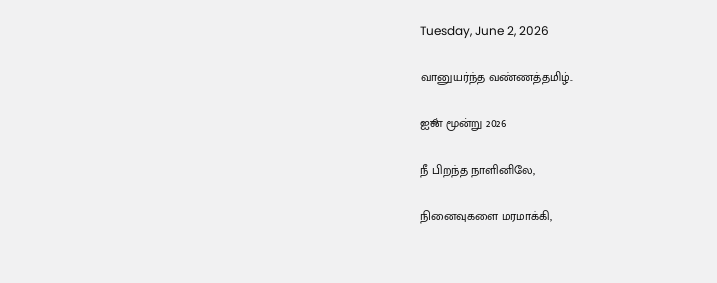Tuesday, June 2, 2026

வானுயர்ந்த வண்ணத்தமிழ்..

ஐூன் மூன்று 2026

நீ பிறந்த நாளினிலே,

நினைவுகளை மரமாக்கி,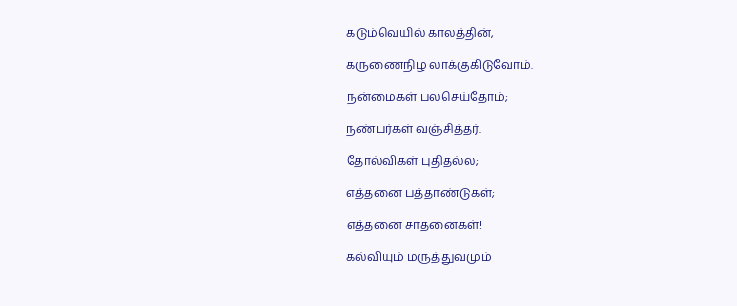கடும்வெயில் காலத்தின்,

கருணைநிழ லாக்குகிடுவோம்.

நன்மைகள் பலசெய்தோம்;

நண்பர்கள் வஞ்சித்தர்.

தோல்விகள் புதிதல்ல;

எத்தனை பத்தாண்டுகள்;

எத்தனை சாதனைகள்!

கல்வியும் மருத்துவமும்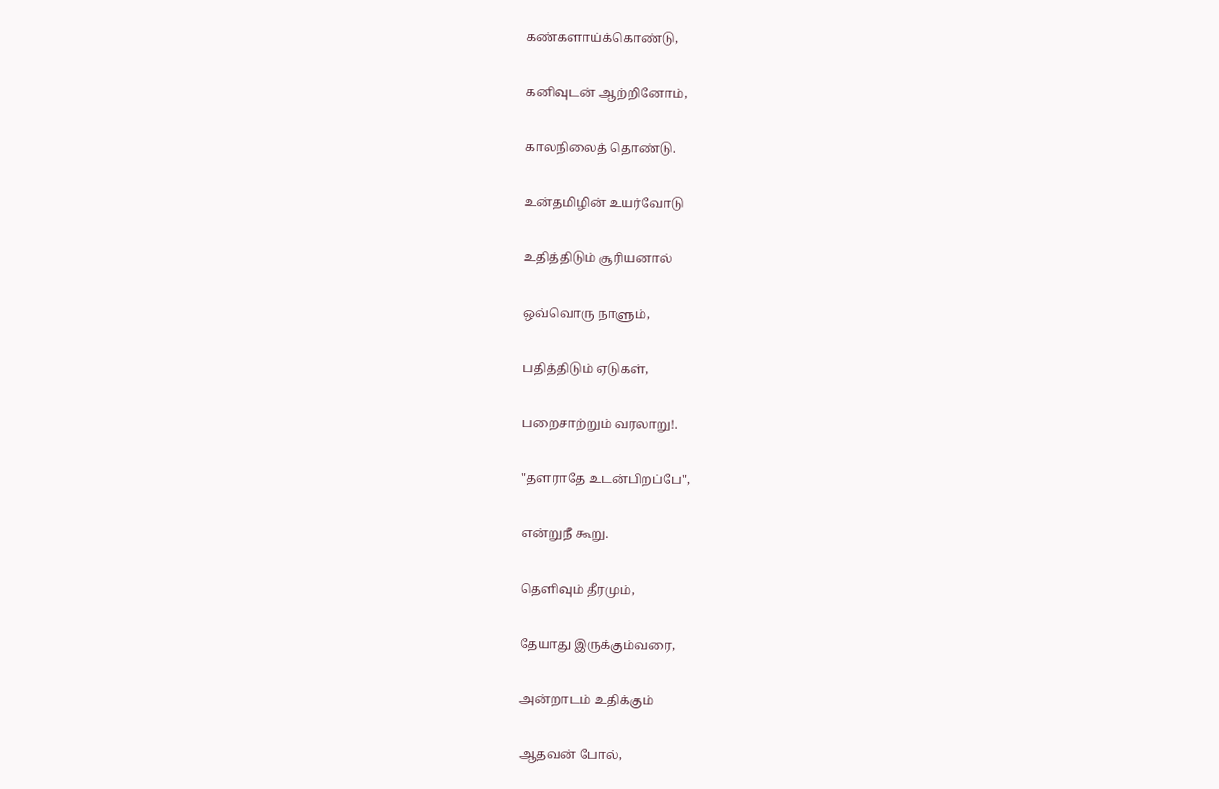கண்களாய்க்கொண்டு,

கனிவுடன் ஆற்றினோம்,

காலநிலைத் தொண்டு.

உன்தமிழின் உயர்வோடு

உதித்திடும் சூரியனால்

ஒவ்வொரு நாளும்,

பதித்திடும் ஏடுகள்,

பறைசாற்றும் வரலாறு!.

"தளராதே உடன்பிறப்பே",

என்றுநீ கூறு.

தெளிவும் தீரமும்,

தேயாது இருக்கும்வரை,

அன்றாடம் உதிக்கும்

ஆதவன் போல்,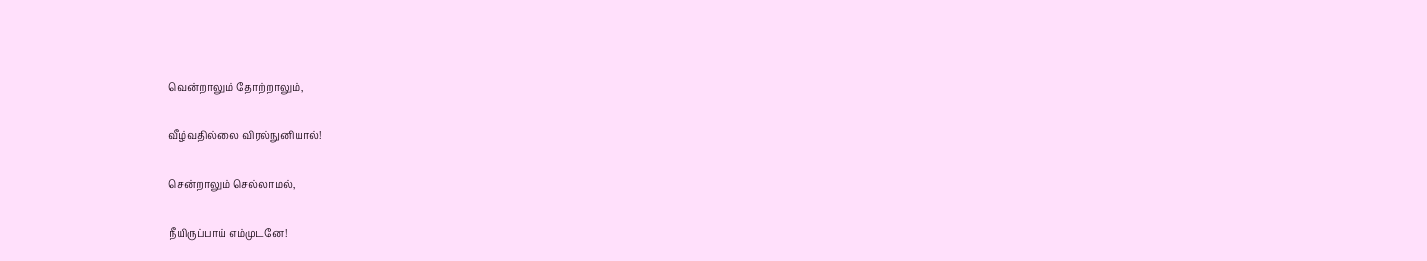வென்றாலும் தோற்றாலும்,

வீழ்வதில்லை விரல்நுனியால்!

சென்றாலும் செல்லாமல்,

நீயிருப்பாய் எம்முடனே!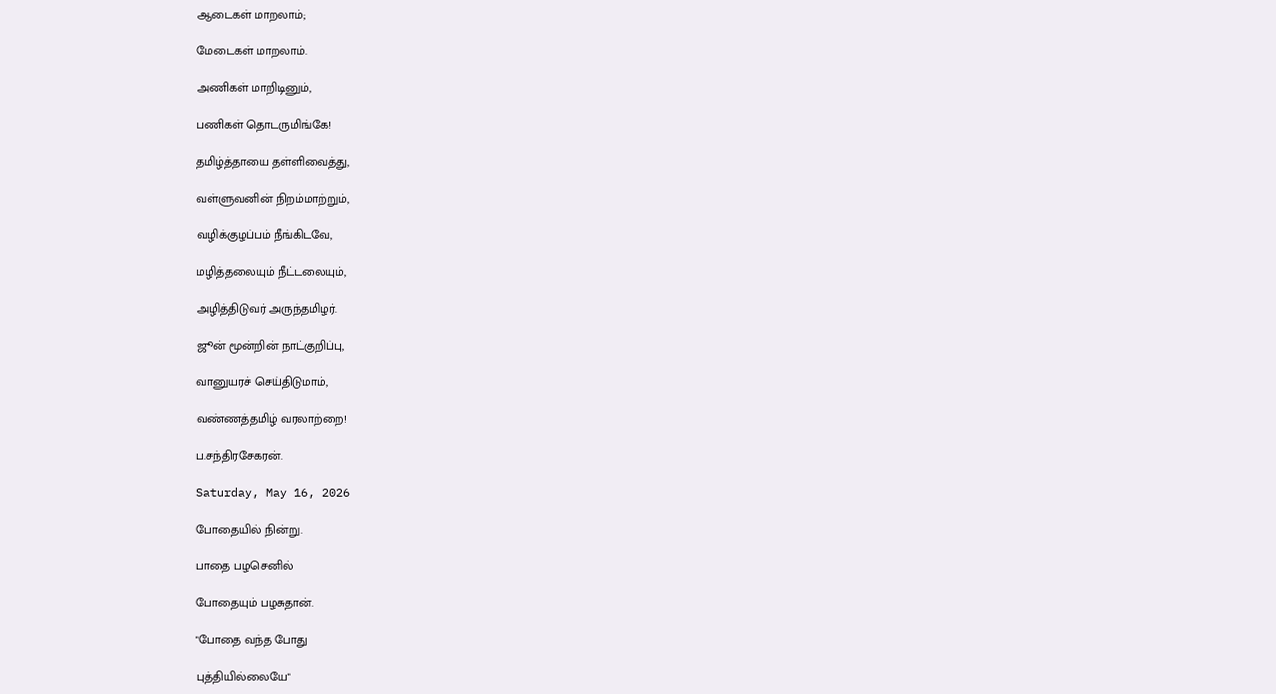ஆடைகள் மாறலாம்;

மேடைகள் மாறலாம்.

அணிகள் மாறிடினும்,

பணிகள் தொடருமிங்கே!

தமிழ்த்தாயை தள்ளிவைத்து,

வள்ளுவனின் நிறம்மாற்றும்,

வழிக்குழப்பம் நீங்கிடவே,

மழித்தலையும் நீட்டலையும்,

அழித்திடுவர் அருந்தமிழர்.

ஜூன் மூன்றின் நாட்குறிப்பு,

வானுயரச் செய்திடுமாம்,

வண்ணத்தமிழ் வரலாற்றை!

ப.சந்திரசேகரன்.

Saturday, May 16, 2026

போதையில் நின்று.

பாதை பழசெனில்

போதையும் பழசுதான்.

"போதை வந்த போது

புத்தியில்லையே"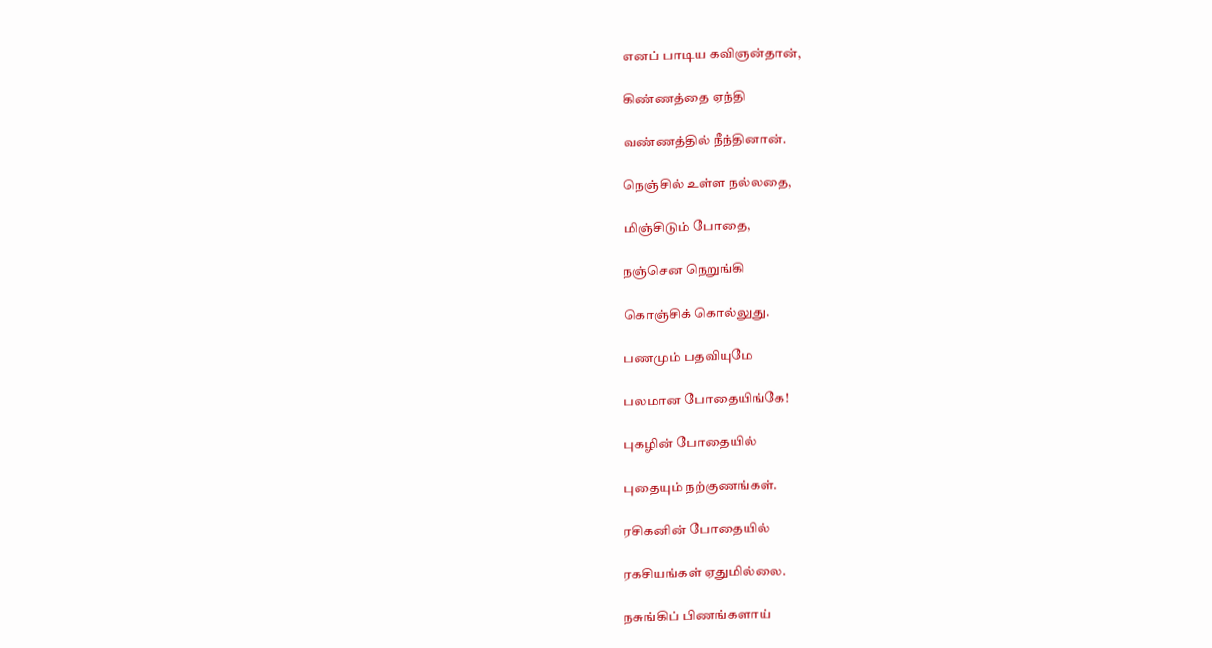எனப் பாடிய கவிஞன்தான்,

கிண்ணத்தை ஏந்தி

வண்ணத்தில் நீந்தினான்.

நெஞ்சில் உள்ள நல்லதை,

மிஞ்சிடும் போதை,

நஞ்சென நெறுங்கி

கொஞ்சிக் கொல்லுது.

பணமும் பதவியுமே

பலமான போதையிங்கே!

புகழின் போதையில்

புதையும் நற்குணங்கள்.

ரசிகனின் போதையில்

ரகசியங்கள் ஏதுமில்லை.

நசுங்கிப் பிணங்களாய்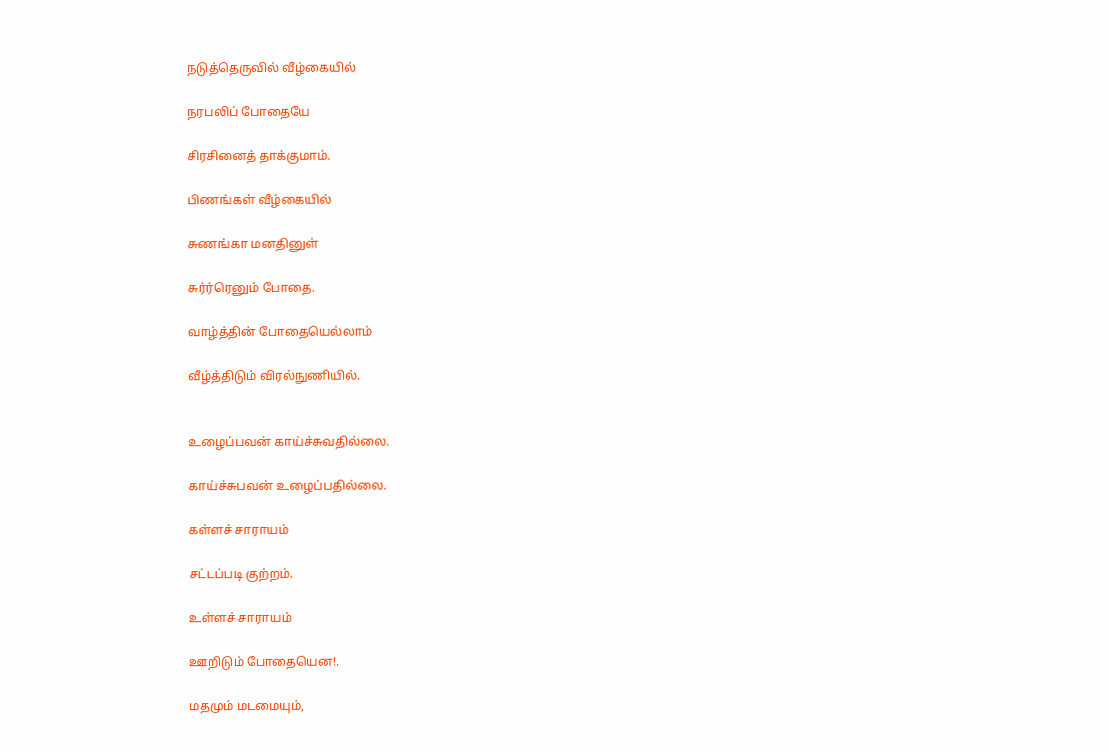நடுத்தெருவில் வீழ்கையில்

நரபலிப் போதையே

சிரசினைத் தாக்குமாம்.

பிணங்கள் வீழ்கையில்

சுணங்கா மனதினுள்

சுர்ர்ரெனும் போதை.

வாழ்த்தின் போதையெல்லாம்

வீழ்த்திடும் விரல்நுணியில்.


உழைப்பவன் காய்ச்சுவதில்லை.

காய்ச்சுபவன் உழைப்பதில்லை.

கள்ளச் சாராயம்

சட்டப்படி குற்றம்.

உள்ளச் சாராயம்

ஊறிடும் போதையென!.

மதமும் மடமையும்,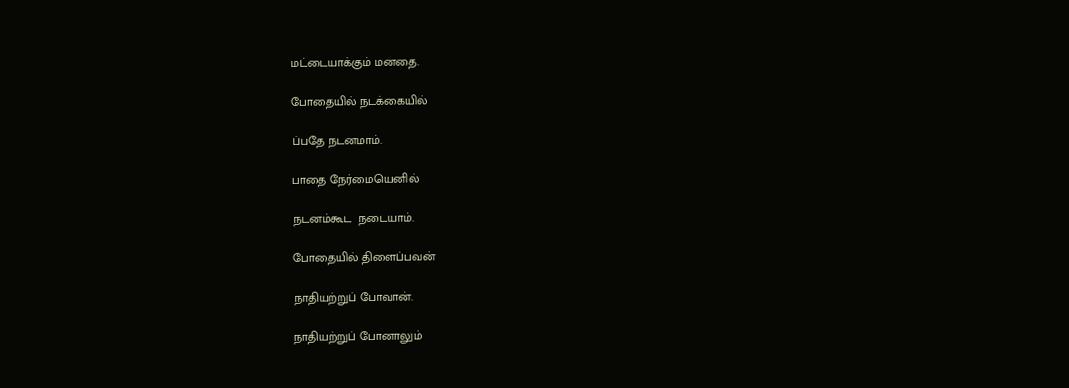மட்டையாக்கும் மனதை.

போதையில் நடக்கையில்

ப்பதே நடனமாம்.

பாதை நேர்மையெனில்

நடனம்கூட  நடையாம்.

போதையில் திளைப்பவன்

நாதியற்றுப் போவான்.

நாதியற்றுப் போனாலும்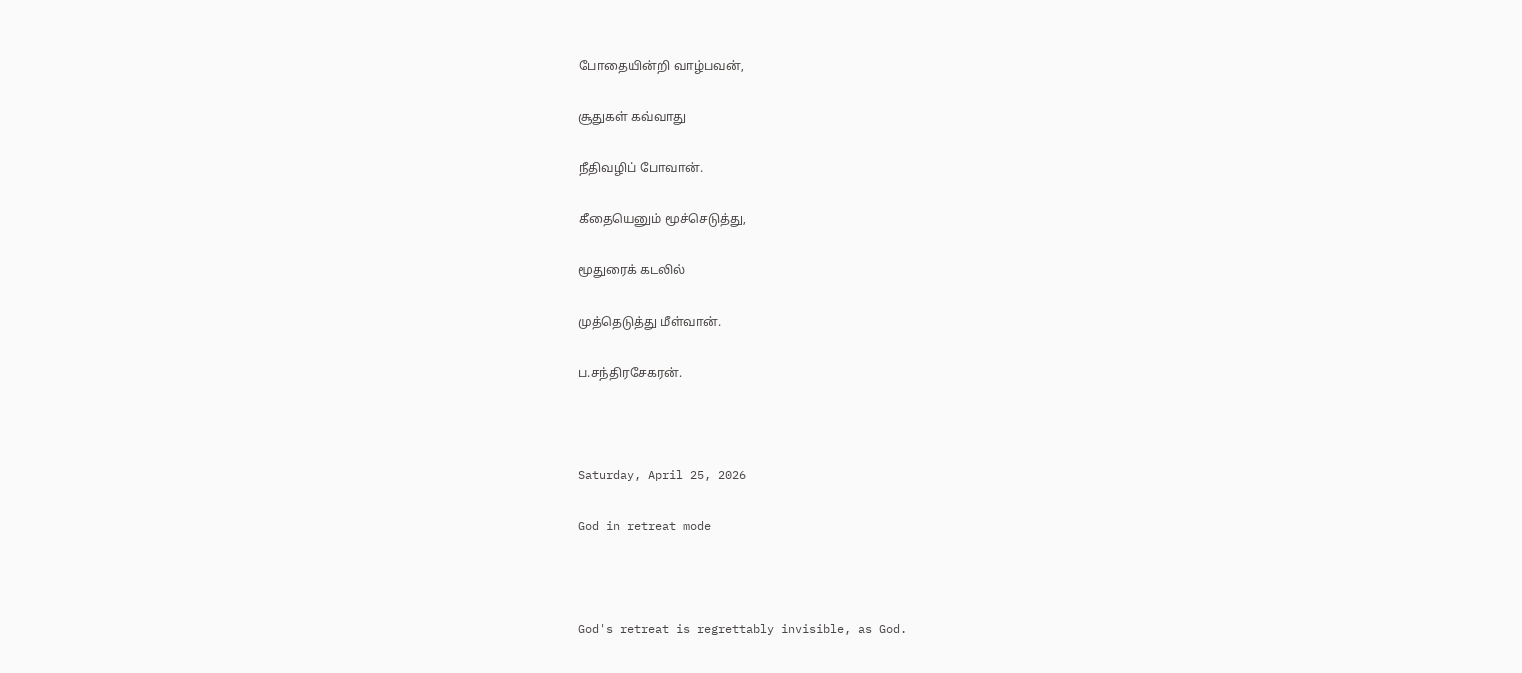போதையின்றி வாழ்பவன்,

சூதுகள் கவ்வாது

நீதிவழிப் போவான்.

கீதையெனும் மூச்செடுத்து,

மூதுரைக் கடலில்

முத்தெடுத்து மீள்வான்.

ப.சந்திரசேகரன்.



Saturday, April 25, 2026

God in retreat mode



God's retreat is regrettably invisible, as God.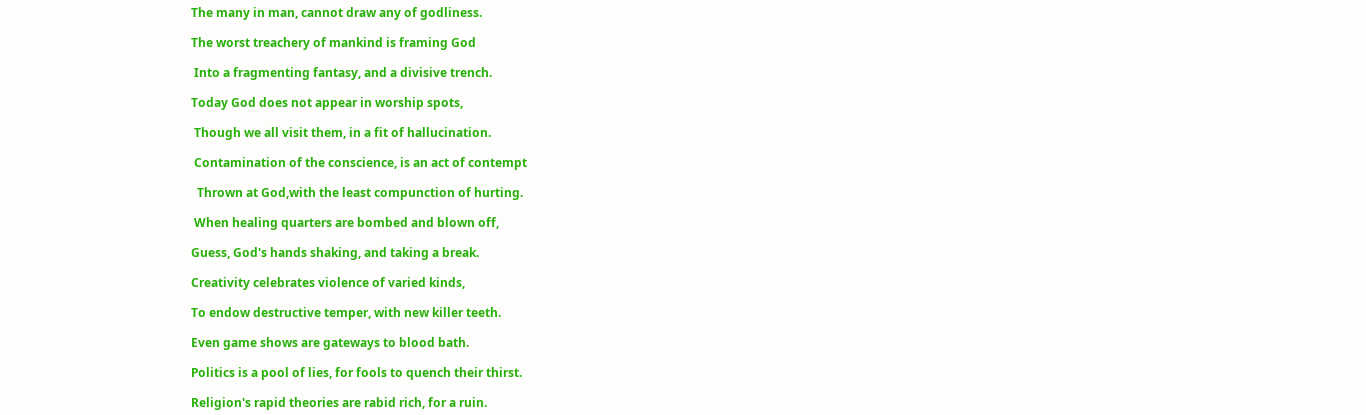The many in man, cannot draw any of godliness.

The worst treachery of mankind is framing God

 Into a fragmenting fantasy, and a divisive trench.

Today God does not appear in worship spots,

 Though we all visit them, in a fit of hallucination.

 Contamination of the conscience, is an act of contempt

  Thrown at God,with the least compunction of hurting.

 When healing quarters are bombed and blown off,

Guess, God's hands shaking, and taking a break.

Creativity celebrates violence of varied kinds,

To endow destructive temper, with new killer teeth.

Even game shows are gateways to blood bath.

Politics is a pool of lies, for fools to quench their thirst.

Religion's rapid theories are rabid rich, for a ruin.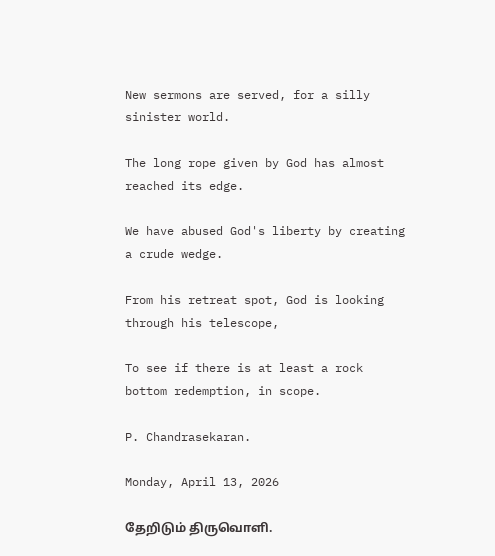New sermons are served, for a silly sinister world.

The long rope given by God has almost reached its edge.

We have abused God's liberty by creating a crude wedge.

From his retreat spot, God is looking through his telescope,

To see if there is at least a rock bottom redemption, in scope.

P. Chandrasekaran.

Monday, April 13, 2026

தேறிடும் திருவொளி.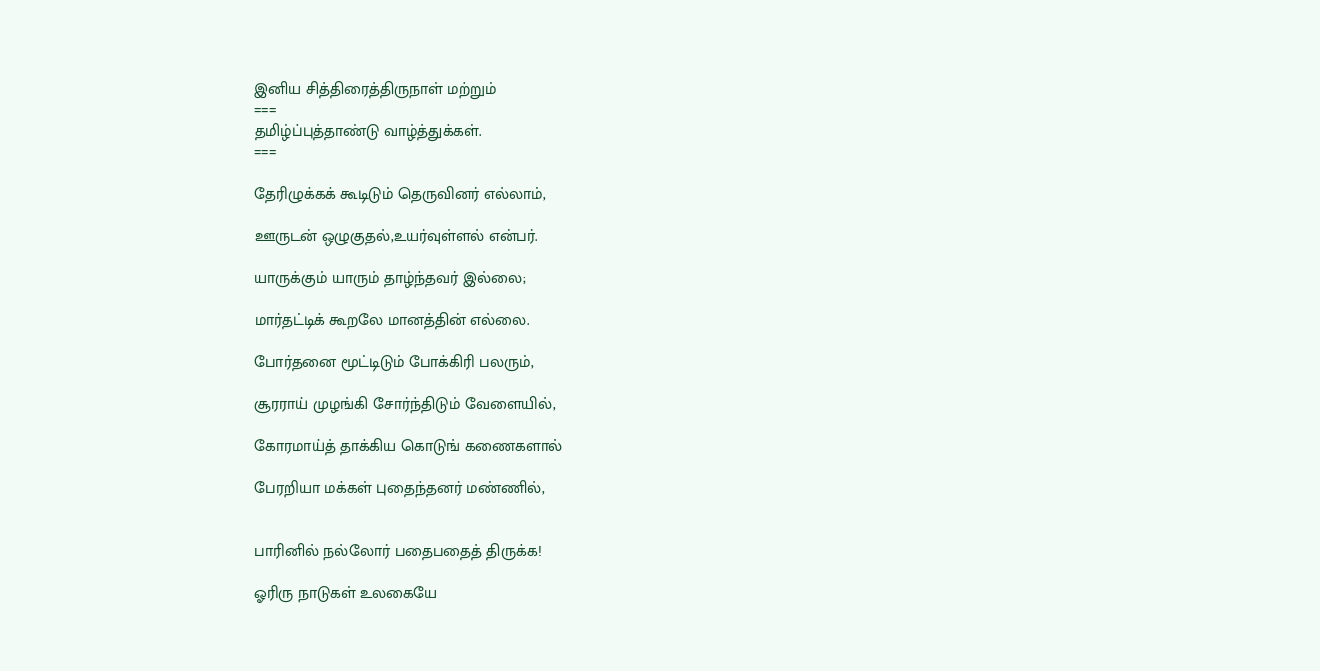இனிய சித்திரைத்திருநாள் மற்றும்
===
தமிழ்ப்புத்தாண்டு வாழ்த்துக்கள்.
===

தேரிழுக்கக் கூடிடும் தெருவினர் எல்லாம்,

ஊருடன் ஒழுகுதல்,உயர்வுள்ளல் என்பர்.

யாருக்கும் யாரும் தாழ்ந்தவர் இல்லை;

மார்தட்டிக் கூறலே மானத்தின் எல்லை.

போர்தனை மூட்டிடும் போக்கிரி பலரும்,

சூரராய் முழங்கி சோர்ந்திடும் வேளையில்,

கோரமாய்த் தாக்கிய கொடுங் கணைகளால்

பேரறியா மக்கள் புதைந்தனர் மண்ணில்,


பாரினில் நல்லோர் பதைபதைத் திருக்க!

ஓரிரு நாடுகள் உலகையே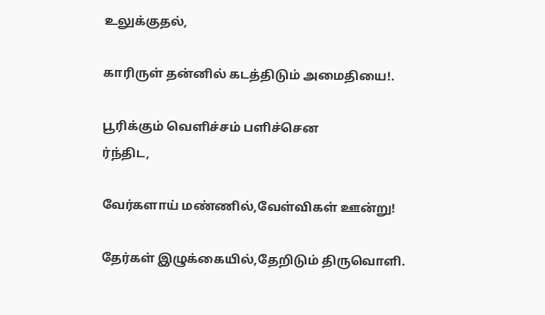உலுக்குதல்,

காரிருள் தன்னில் கடத்திடும் அமைதியை!.

பூரிக்கும் வெளிச்சம் பளிச்சென
ர்ந்திட,

வேர்களாய் மண்ணில்,வேள்விகள் ஊன்று!

தேர்கள் இழுக்கையில்,தேறிடும் திருவொளி.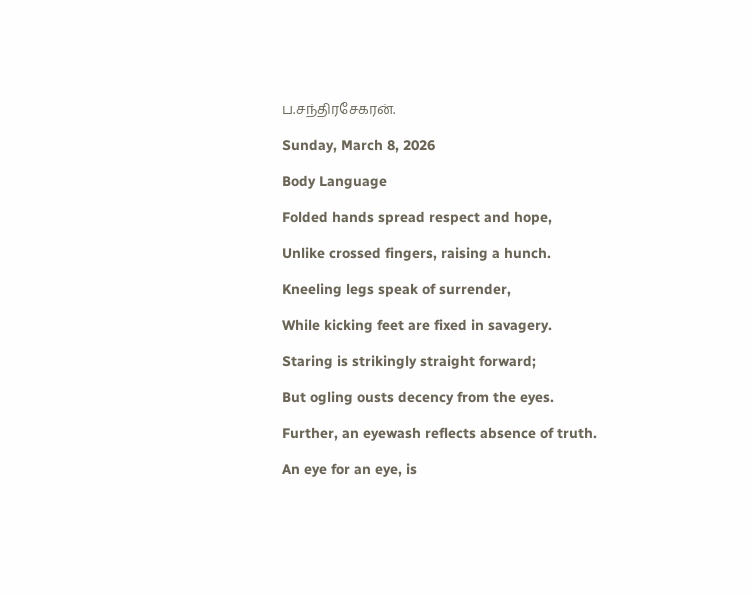ப.சந்திரசேகரன்.

Sunday, March 8, 2026

Body Language

Folded hands spread respect and hope,

Unlike crossed fingers, raising a hunch.

Kneeling legs speak of surrender,

While kicking feet are fixed in savagery.

Staring is strikingly straight forward;

But ogling ousts decency from the eyes.

Further, an eyewash reflects absence of truth.

An eye for an eye, is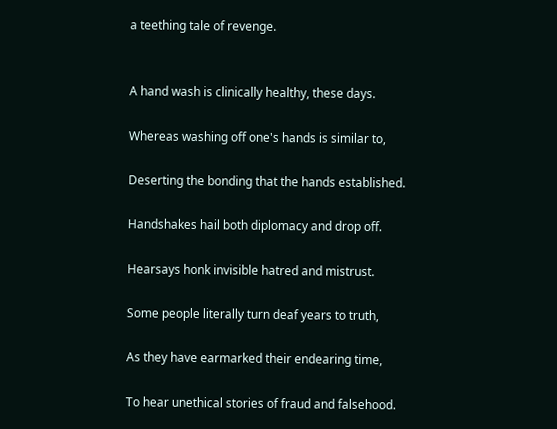a teething tale of revenge.


A hand wash is clinically healthy, these days.

Whereas washing off one's hands is similar to,

Deserting the bonding that the hands established.

Handshakes hail both diplomacy and drop off.

Hearsays honk invisible hatred and mistrust.

Some people literally turn deaf years to truth,

As they have earmarked their endearing time,

To hear unethical stories of fraud and falsehood.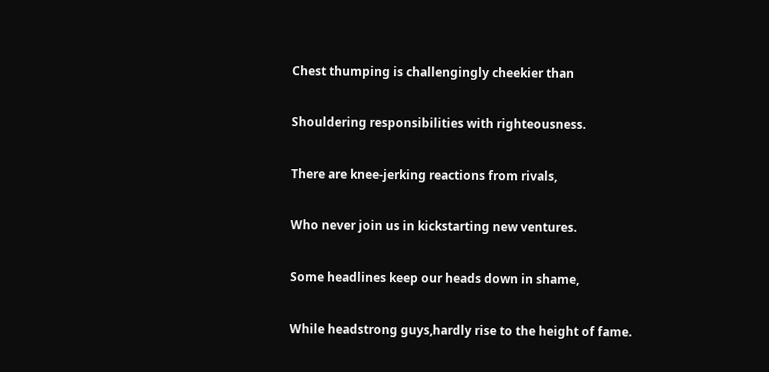Chest thumping is challengingly cheekier than

Shouldering responsibilities with righteousness.

There are knee-jerking reactions from rivals,

Who never join us in kickstarting new ventures.

Some headlines keep our heads down in shame,

While headstrong guys,hardly rise to the height of fame.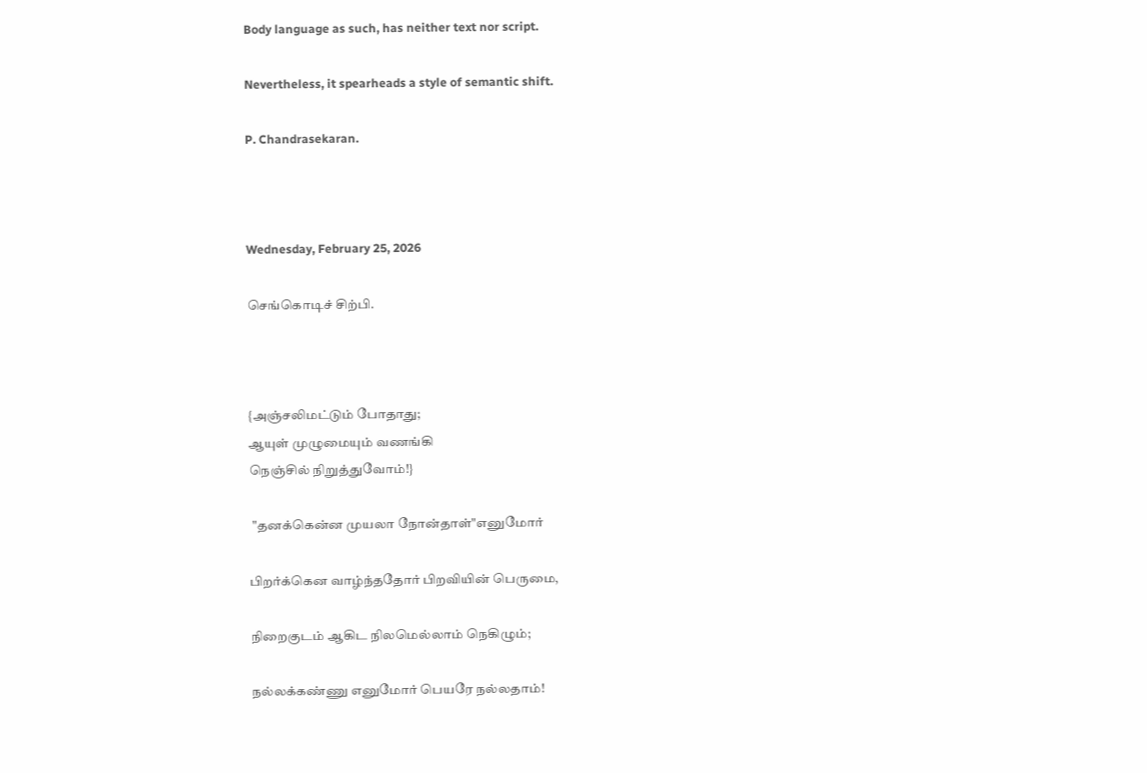Body language as such, has neither text nor script.

Nevertheless, it spearheads a style of semantic shift.

P. Chandrasekaran.



Wednesday, February 25, 2026

செங்கொடிச் சிற்பி.



{அஞ்சலிமட்டும் போதாது;
ஆயுள் முழுமையும் வணங்கி
நெஞ்சில் நிறுத்துவோம்!}

 "தனக்கென்ன முயலா நோன்தாள்"எனுமோர்

பிறர்க்கென வாழ்ந்ததோர் பிறவியின் பெருமை,

நிறைகுடம் ஆகிட நிலமெல்லாம் நெகிழும்;

நல்லக்கண்ணு எனுமோர் பெயரே நல்லதாம்!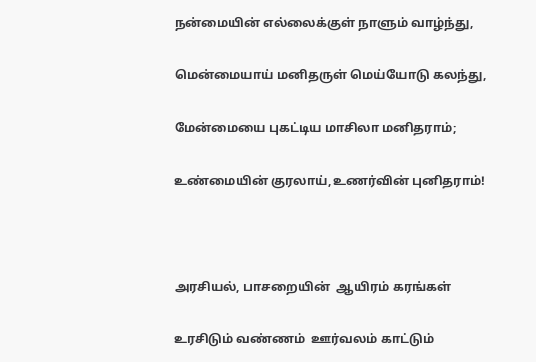நன்மையின் எல்லைக்குள் நாளும் வாழ்ந்து,

மென்மையாய் மனிதருள் மெய்யோடு கலந்து,

மேன்மையை புகட்டிய மாசிலா மனிதராம்;

உண்மையின் குரலாய்,உணர்வின் புனிதராம்!



அரசியல், பாசறையின்  ஆயிரம் கரங்கள்

உரசிடும் வண்ணம்  ஊர்வலம் காட்டும்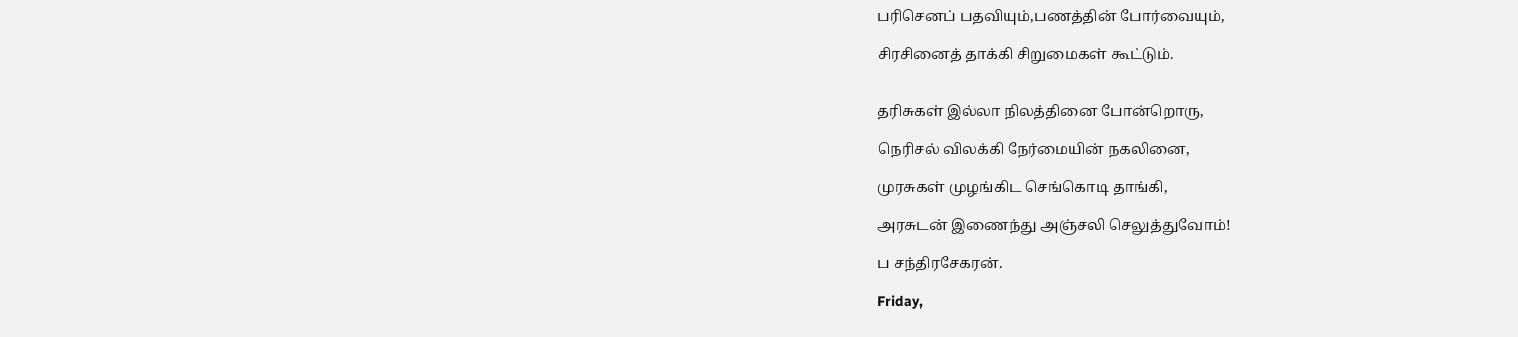பரிசெனப் பதவியும்,பணத்தின் போர்வையும்,

சிரசினைத் தாக்கி சிறுமைகள் கூட்டும்.


தரிசுகள் இல்லா நிலத்தினை போன்றொரு,

நெரிசல் விலக்கி நேர்மையின் நகலினை,

முரசுகள் முழங்கிட செங்கொடி தாங்கி,

அரசுடன் இணைந்து அஞ்சலி செலுத்துவோம்!

ப சந்திரசேகரன்.

Friday,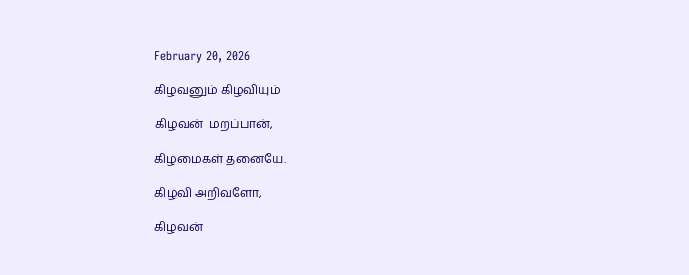February 20, 2026

கிழவனும் கிழவியும்

கிழவன்  மறப்பான்,

கிழமைகள் தனையே.

கிழவி அறிவளோ,

கிழவன்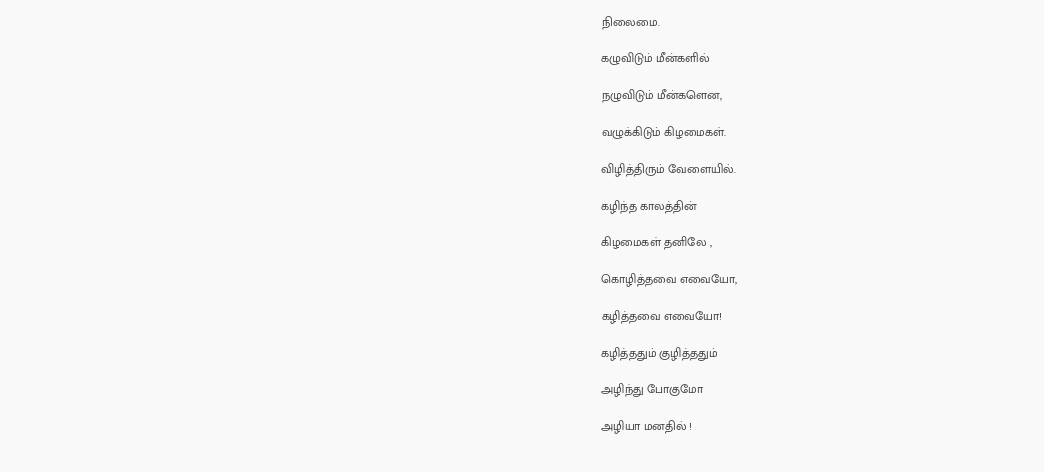நிலைமை.

கழுவிடும் மீன்களில்

நழுவிடும் மீன்களென,

வழுக்கிடும் கிழமைகள்.

விழித்திரும் வேளையில்.

கழிந்த காலத்தின்

கிழமைகள் தனிலே ,

கொழித்தவை எவையோ,

கழித்தவை எவையோ!

கழித்ததும் குழித்ததும்

அழிந்து போகுமோ

அழியா மனதில் !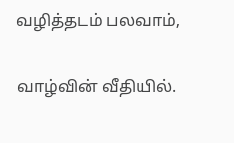வழித்தடம் பலவாம்,

வாழ்வின் வீதியில்.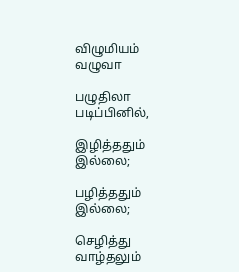விழுமியம் வழுவா

பழுதிலா படிப்பினில்,

இழித்ததும் இல்லை;

பழித்ததும் இல்லை;

செழித்து வாழ்தலும்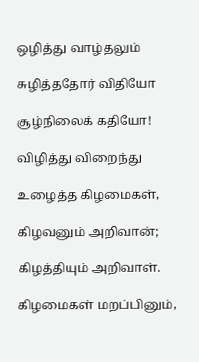ஒழித்து வாழ்தலும்

சுழித்ததோர் விதியோ

சூழ்நிலைக் கதியோ!

விழித்து விறைந்து

உழைத்த கிழமைகள்,

கிழவனும் அறிவான்;

கிழத்தியும் அறிவாள்.

கிழமைகள் மறப்பினும்,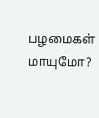பழமைகள் மாயுமோ?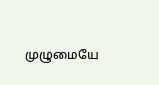முழுமையே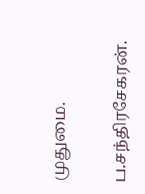முதுமை.

ப.சந்திரசேகரன்.